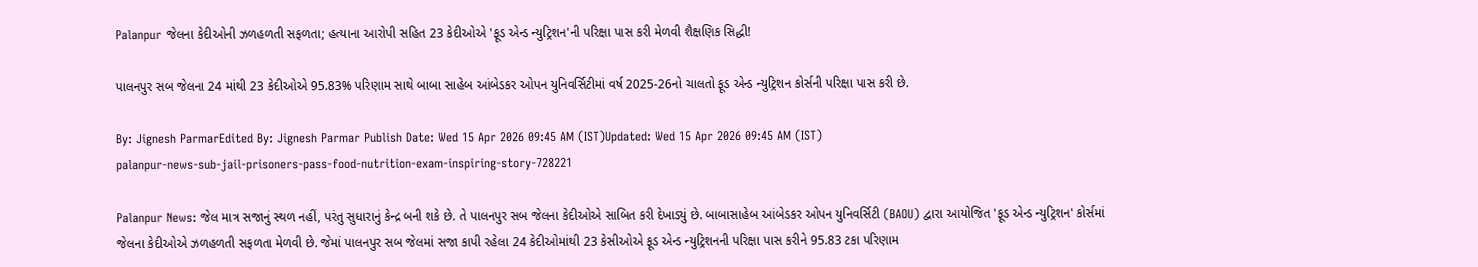Palanpur જેલના કેદીઓની ઝળહળતી સફળતા; હત્યાના આરોપી સહિત 23 કેદીઓએ 'ફૂડ એન્ડ ન્યુટ્રિશન'ની પરિક્ષા પાસ કરી મેળવી શૈક્ષણિક સિદ્ધી!

પાલનપુર સબ જેલના 24 માંથી 23 કેદીઓએ 95.83% પરિણામ સાથે બાબા સાહેબ આંબેડકર ઓપન યુનિવર્સિટીમાં વર્ષ 2025-26નો ચાલતો ફૂડ એન્ડ ન્યુટ્રિશન કોર્સની પરિક્ષા પાસ કરી છે.

By: Jignesh ParmarEdited By: Jignesh Parmar Publish Date: Wed 15 Apr 2026 09:45 AM (IST)Updated: Wed 15 Apr 2026 09:45 AM (IST)
palanpur-news-sub-jail-prisoners-pass-food-nutrition-exam-inspiring-story-728221

Palanpur News: જેલ માત્ર સજાનું સ્થળ નહીં, પરંતુ સુધારાનું કેન્દ્ર બની શકે છે. તે પાલનપુર સબ જેલના કેદીઓએ સાબિત કરી દેખાડ્યું છે. બાબાસાહેબ આંબેડકર ઓપન યુનિવર્સિટી (BAOU) દ્વારા આયોજિત 'ફૂડ એન્ડ ન્યુટ્રિશન' કોર્સમાં જેલના કેદીઓએ ઝળહળતી સફળતા મેળવી છે. જેમાં પાલનપુર સબ જેલમાં સજા કાપી રહેલા 24 કેદીઓમાંથી 23 કેસીઓએ ફૂડ એન્ડ ન્યુટ્રિશનની પરિક્ષા પાસ કરીને 95.83 ટકા પરિણામ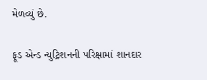મેળવ્યું છે.

ફૂડ એન્ડ ન્યુટ્રિશનની પરિક્ષામાં શાનદાર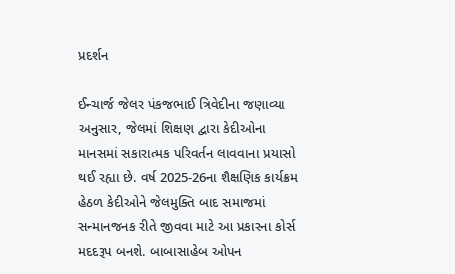પ્રદર્શન

ઈન્ચાર્જ જેલર પંકજભાઈ ત્રિવેદીના જણાવ્યા અનુસાર, જેલમાં શિક્ષણ દ્વારા કેદીઓના માનસમાં સકારાત્મક પરિવર્તન લાવવાના પ્રયાસો થઈ રહ્યા છે. વર્ષ 2025-26ના શૈક્ષણિક કાર્યક્રમ હેઠળ કેદીઓને જેલમુક્તિ બાદ સમાજમાં સન્માનજનક રીતે જીવવા માટે આ પ્રકારના કોર્સ મદદરૂપ બનશે. બાબાસાહેબ ઓપન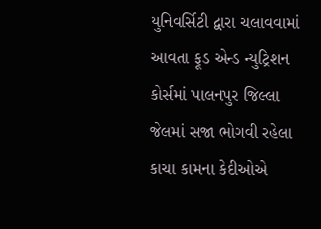યુનિવર્સિટી દ્વારા ચલાવવામાં આવતા ફૂડ એન્ડ ન્યુટ્રિશન કોર્સમાં પાલનપુર જિલ્લા જેલમાં સજા ભોગવી રહેલા કાચા કામના કેદીઓએ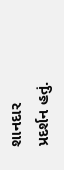શાનદાર પ્રદર્શન હતું.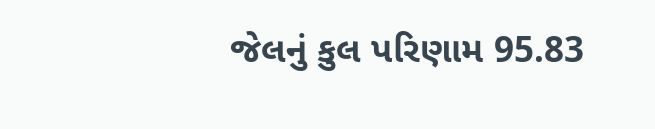જેલનું કુલ પરિણામ 95.83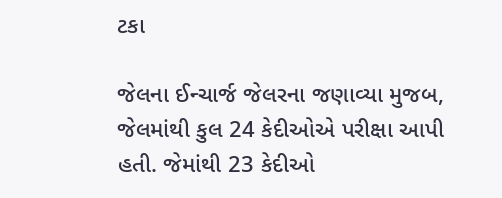ટકા

જેલના ઈન્ચાર્જ જેલરના જણાવ્યા મુજબ, જેલમાંથી કુલ 24 કેદીઓએ પરીક્ષા આપી હતી. જેમાંથી 23 કેદીઓ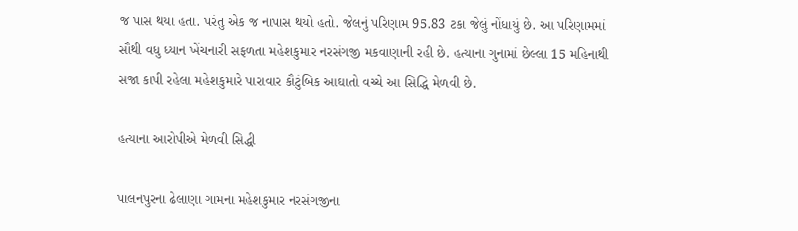જ પાસ થયા હતા. પરંતુ એક જ નાપાસ થયો હતો. જેલનું પરિણામ 95.83 ટકા જેલું નોંધાયું છે. આ પરિણામમાં સૌથી વધુ ધ્યાન ખેંચનારી સફળતા મહેશકુમાર નરસંગજી મકવાણાની રહી છે. હત્યાના ગુનામાં છેલ્લા 15 મહિનાથી સજા કાપી રહેલા મહેશકુમારે પારાવાર કૌટુંબિક આઘાતો વચ્ચે આ સિદ્ધિ મેળવી છે.

હત્યાના આરોપીએ મેળવી સિદ્ધી

પાલનપુરના ઢેલાણા ગામના મહેશકુમાર નરસંગજીના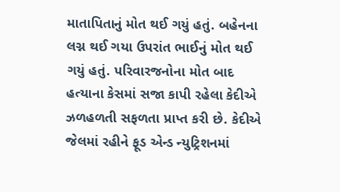માતાપિતાનું મોત થઈ ગયું હતું. બહેનના લગ્ન થઈ ગયા ઉપરાંત ભાઈનું મોત થઈ ગયું હતું. પરિવારજનોના મોત બાદ હત્યાના કેસમાં સજા કાપી રહેલા કેદીએ ઝળહળતી સફળતા પ્રાપ્ત કરી છે. કેદીએ જેલમાં રહીને ફૂડ એન્ડ ન્યુટ્રિશનમાં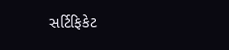સર્ટિફિકેટ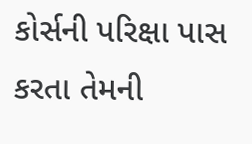કોર્સની પરિક્ષા પાસ કરતા તેમની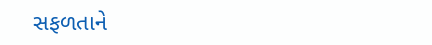સફળતાને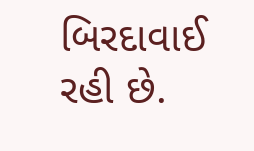બિરદાવાઈ રહી છે.